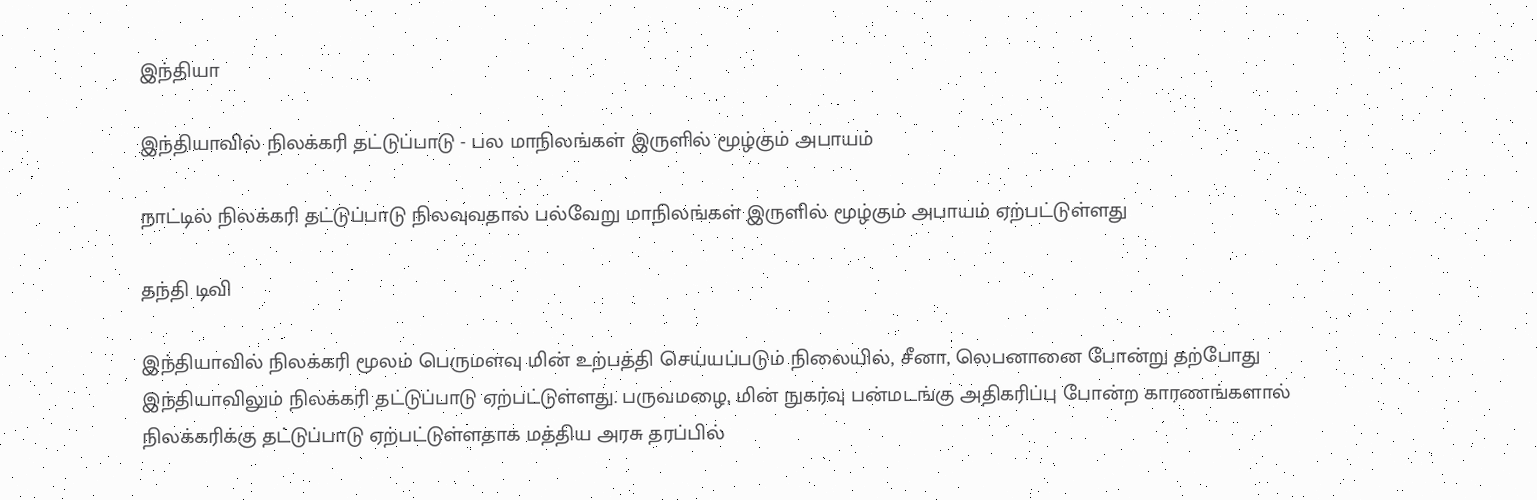இந்தியா

இந்தியாவில் நிலக்கரி தட்டுப்பாடு - பல மாநிலங்கள் இருளில் மூழ்கும் அபாயம்

நாட்டில் நிலக்கரி தட்டுப்பாடு நிலவுவதால் பல்வேறு மாநிலங்கள் இருளில் மூழ்கும் அபாயம் ஏற்பட்டுள்ளது

தந்தி டிவி

இந்தியாவில் நிலக்கரி மூலம் பெருமளவு மின் உற்பத்தி செய்யப்படும் நிலையில், சீனா, லெபனானை போன்று தற்போது இந்தியாவிலும் நிலக்கரி தட்டுப்பாடு ஏற்பட்டுள்ளது. பருவமழை, மின் நுகர்வு பன்மடங்கு அதிகரிப்பு போன்ற காரணங்களால் நிலக்கரிக்கு தட்டுப்பாடு ஏற்பட்டுள்ளதாக மத்திய அரசு தரப்பில்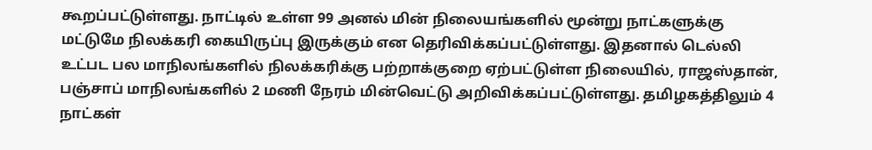கூறப்பட்டுள்ளது. நாட்டில் உள்ள 99 அனல் மின் நிலையங்களில் மூன்று நாட்களுக்கு மட்டுமே நிலக்கரி கையிருப்பு இருக்கும் என தெரிவிக்கப்பட்டுள்ளது. இதனால் டெல்லி உட்பட பல மாநிலங்களில் நிலக்கரிக்கு பற்றாக்குறை ஏற்பட்டுள்ள நிலையில், ராஜஸ்தான், பஞ்சாப் மாநிலங்களில் 2 மணி நேரம் மின்வெட்டு அறிவிக்கப்பட்டுள்ளது. தமிழகத்திலும் 4 நாட்கள்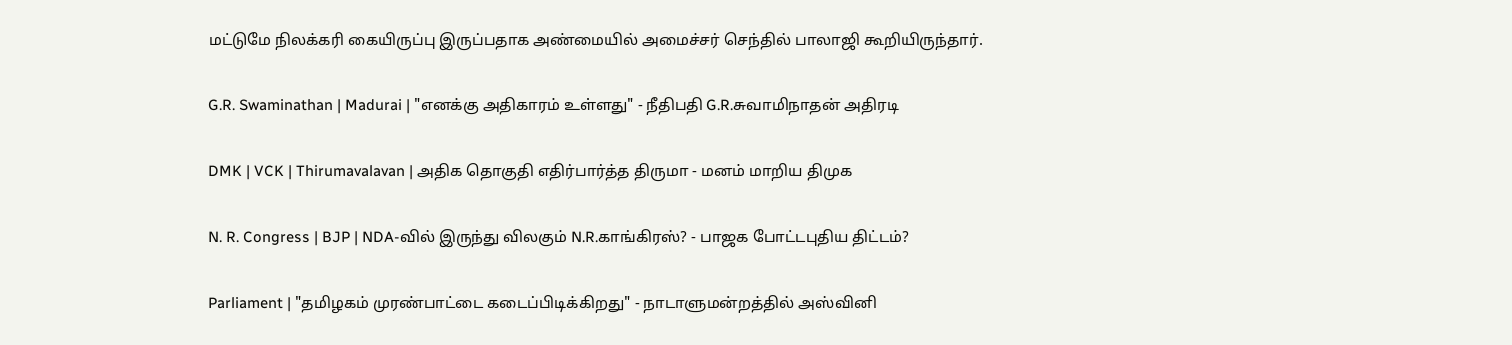மட்டுமே நிலக்கரி கையிருப்பு இருப்பதாக அண்மையில் அமைச்சர் செந்தில் பாலாஜி கூறியிருந்தார்.

G.R. Swaminathan | Madurai | "எனக்கு அதிகாரம் உள்ளது" - நீதிபதி G.R.சுவாமிநாதன் அதிரடி

DMK | VCK | Thirumavalavan | அதிக தொகுதி எதிர்பார்த்த திருமா - மனம் மாறிய திமுக

N. R. Congress | BJP | NDA-வில் இருந்து விலகும் N.R.காங்கிரஸ்? - பாஜக போட்டபுதிய திட்டம்?

Parliament | "தமிழகம் முரண்பாட்டை கடைப்பிடிக்கிறது" - நாடாளுமன்றத்தில் அஸ்வினி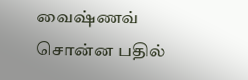வைஷ்ணவ் சொன்ன பதில்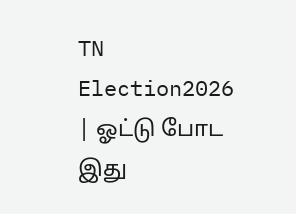TN Election2026 | ஓட்டு போட இது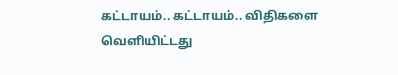கட்டாயம்.. கட்டாயம்.. விதிகளை வெளியிட்டது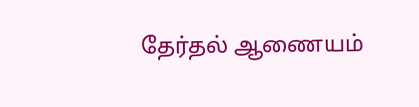தேர்தல் ஆணையம்